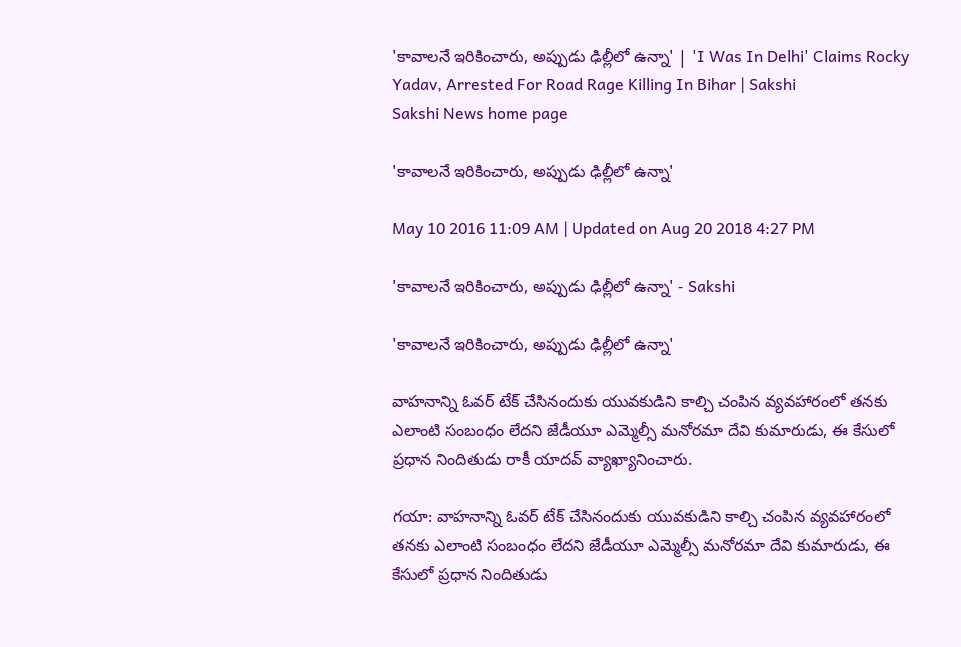'కావాలనే ఇరికించారు, అప్పుడు ఢిల్లీలో ఉన్నా' | 'I Was In Delhi' Claims Rocky Yadav, Arrested For Road Rage Killing In Bihar | Sakshi
Sakshi News home page

'కావాలనే ఇరికించారు, అప్పుడు ఢిల్లీలో ఉన్నా'

May 10 2016 11:09 AM | Updated on Aug 20 2018 4:27 PM

'కావాలనే ఇరికించారు, అప్పుడు ఢిల్లీలో ఉన్నా' - Sakshi

'కావాలనే ఇరికించారు, అప్పుడు ఢిల్లీలో ఉన్నా'

వాహనాన్ని ఓవర్ టేక్ చేసినందుకు యువకుడిని కాల్చి చంపిన వ్యవహారంలో తనకు ఎలాంటి సంబంధం లేదని జేడీయూ ఎమ్మెల్సీ మనోరమా దేవి కుమారుడు, ఈ కేసులో ప్రధాన నిందితుడు రాకీ యాదవ్ వ్యాఖ్యానించారు.

గయా: వాహనాన్ని ఓవర్ టేక్ చేసినందుకు యువకుడిని కాల్చి చంపిన వ్యవహారంలో తనకు ఎలాంటి సంబంధం లేదని జేడీయూ ఎమ్మెల్సీ మనోరమా దేవి కుమారుడు, ఈ కేసులో ప్రధాన నిందితుడు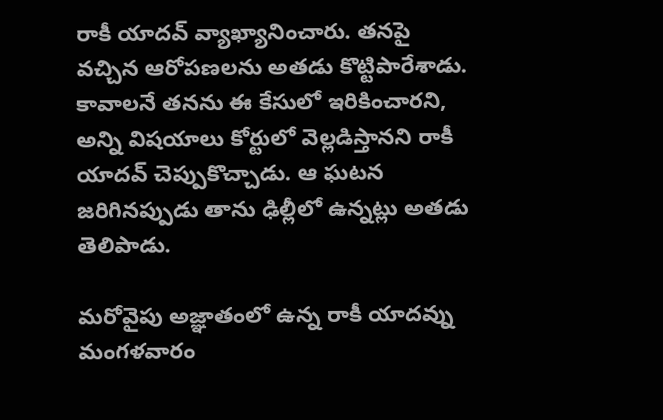రాకీ యాదవ్ వ్యాఖ్యానించారు. తనపై వచ్చిన ఆరోపణలను అతడు కొట్టిపారేశాడు. కావాలనే తనను ఈ కేసులో ఇరికించారని, అన్ని విషయాలు కోర్టులో వెల్లడిస్తానని రాకీ యాదవ్ చెప్పుకొచ్చాడు. ఆ ఘటన జరిగినప్పుడు తాను ఢిల్లీలో ఉన్నట్లు అతడు తెలిపాడు.

మరోవైపు అజ్ఞాతంలో ఉన్న రాకీ యాదవ్ను మంగళవారం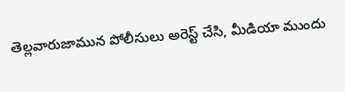తెల్లవారుజామున పోలీసులు అరెస్ట్ చేసి, మీడియా ముందు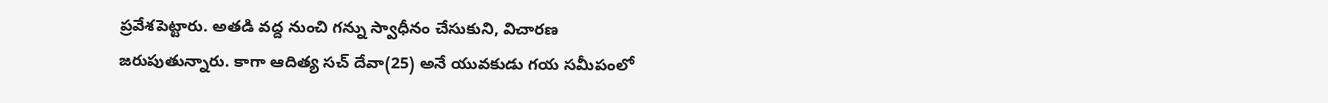ప్రవేశపెట్టారు. అతడి వద్ద నుంచి గన్ను స్వాధీనం చేసుకుని, విచారణ జరుపుతున్నారు. కాగా ఆదిత్య సచ్ దేవా(25) అనే యువకుడు గయ సమీపంలో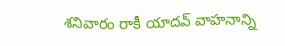శనివారం రాకీ యాదవ్ వాహనాన్ని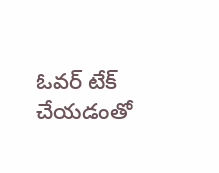ఓవర్ టేక్ చేయడంతో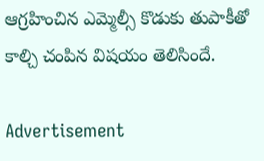ఆగ్రహించిన ఎమ్మెల్సీ కొడుకు తుపాకీతో కాల్చి చంపిన విషయం తెలిసిందే.

Advertisement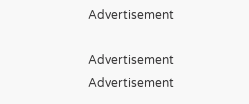Advertisement

Advertisement
Advertisement